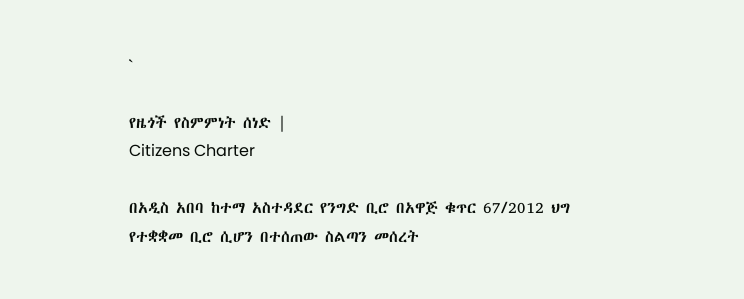`

የዜጎች የስምምነት ሰነድ |
Citizens Charter

በአዲስ አበባ ከተማ አስተዳደር የንግድ ቢሮ በአዋጅ ቁጥር 67/2012 ህግ የተቋቋመ ቢሮ ሲሆን በተሰጠው ስልጣን መሰረት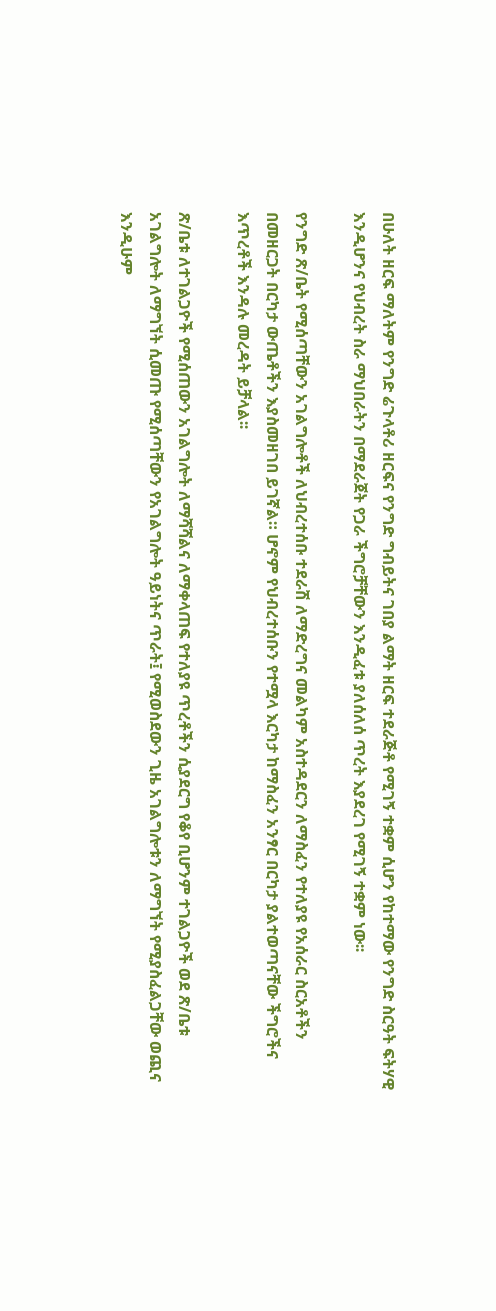በሁለት ዘርፍ ማለትም የንግድ ሬጉላቶሪ ዘርፍና የንግድ ግብይትና ገበያ ልማት ዘርፍ ተደራጅቶ የሚገኝ ተቋም ሲሆን የከተማው የንግድ ስርዓት ፍትሃዊ እንዲሆንና የህብረት ስራ ማህበራትን በማደራጀት የጋራ ችግሮቻቸውን እንዲፈቱ ያለሰለሰ ጥረት እያደረገ የሚገኝ ተቋም ነው፡፡

የንግድ ጽ/ቤት የሚሰጣቸውን አገልግሎቶች ለህብረተሰቡ ተደራሽ ለማድረግና መልካም አስተዳደርን ለማስፈን የተለያዩ የአሰራር ስርአቶችን በመዘርጋት በርካታ ውጤቶችን እያስመዘገበ ይገኛል። ሆኖም የህብረተሰቡን የተሟላ እርካታ ከማስፈን አንፃር በርካታ ያልተወጣናቸው ችግሮችና እጥረቶች እንዳሉ መረዳት ይቻላል፡፡

ጽ/ቤቱ ለተገልጋዮች የሚሰጠውን አገልግሎት ለማሻሻልና ለማቀላጠፍ የተለያዩ ጥረቶችን ሲያደርግ የቆየ ቢሆንም ተገልጋዮች ወደ ጽ/ቤቱ አገልግሎት ለማግኘት ሲመጡ የሚሰጣቸውን የአገልግሎት ዓይነትና ጥራት፤ የሚወስደውን ጊዜ አገልግሎቱን ለማግኘት የሚያስፈልጋቸው ወጪና እንዲሁም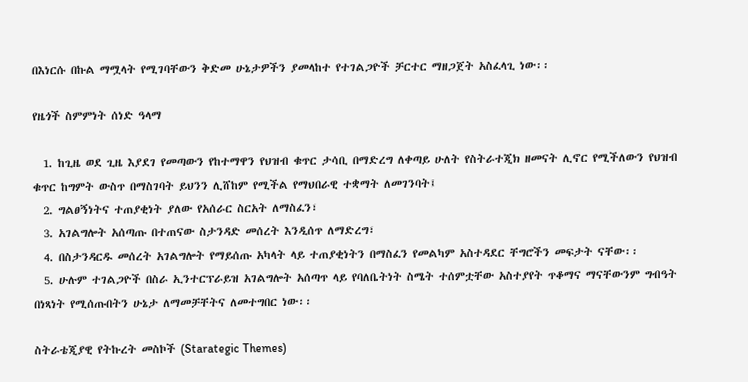በእነርሱ በኩል ማሟላት የሚገባቸውን ቅድመ ሁኔታዎችን ያመላከተ የተገልጋዮች ቻርተር ማዘጋጀት አስፈላጊ ነው፡፡

የዜጎች ስምምነት ሰነድ ዓላማ

  1. ከጊዜ ወደ ጊዜ እያደገ የመጣውን የከተማዋን የህዝብ ቁጥር ታሳቢ በማድረግ ለቀጣይ ሁለት የስትራተጂክ ዘመናት ሊኖር የሚችለውን የህዝብ ቁጥር ከግምት ውስጥ በማስገባት ይህንን ሊሸከም የሚችል የማህበራዊ ተቋማት ለመገንባት፤
  2. ግልፀኝነትና ተጠያቂነት ያለው የአሰራር ስርአት ለማስፈን፣
  3. አገልግሎት አሰጣጡ በተጠናው ስታንዳድ መሰረት እንዲሰጥ ለማድረግ፣
  4. በስታንዳርዱ መሰረት አገልግሎት የማይሰጡ አካላት ላይ ተጠያቂነትን በማስፈን የመልካም አስተዳደር ቸግሮችን መፍታት ናቸው፡፡
  5. ሁሉም ተገልጋዮች በስራ ኢንተርፕራይዝ አገልግሎት አሰጣጥ ላይ የባለቤትነት ስሜት ተሰምቷቸው አስተያየት ጥቆማና ማናቸውንም ግብዓት በነጻነት የሚሰጡበትን ሁኔታ ለማመቻቸትና ለመተግበር ነው፡፡

ስትራቴጂያዊ የትኩረት መስኮች (Starategic Themes)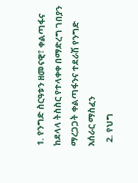1. የንግድ ስርዓቱን ዘመናዊ፣ ቀልጣፋና ከደላላ ትስስር የተላቀቀ በማድረግ ገበያን ማረጋጋት ቀልጣፋንና ተደራሽ የንግድ አሰራር ማስፈን
  2. የህግ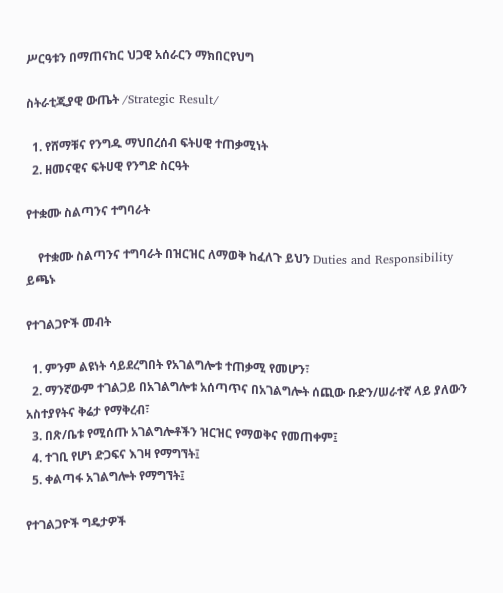ሥርዓቱን በማጠናከር ህጋዊ አሰራርን ማክበርየህግ

ስትራቲጂያዊ ውጤት /Strategic Result/

  1. የሸማቹና የንግዱ ማህበረሰብ ፍትሀዊ ተጠቃሚነት
  2. ዘመናዊና ፍትሀዊ የንግድ ስርዓት

የተቋሙ ስልጣንና ተግባራት

    የተቋሙ ስልጣንና ተግባራት በዝርዝር ለማወቅ ከፈለጉ ይህን Duties and Responsibility ይጫኑ

የተገልጋዮች መብት

  1. ምንም ልዩነት ሳይደረግበት የአገልግሎቱ ተጠቃሚ የመሆን፣
  2. ማንኛውም ተገልጋይ በአገልግሎቱ አሰጣጥና በአገልግሎት ሰጪው ቡድን/ሠራተኛ ላይ ያለውን አስተያየትና ቅሬታ የማቅረብ፣
  3. በጽ/ቤቱ የሚሰጡ አገልግሎቶችን ዝርዝር የማወቅና የመጠቀም፤
  4. ተገቢ የሆነ ድጋፍና እገዛ የማግኘት፤
  5. ቀልጣፋ አገልግሎት የማግኘት፤

የተገልጋዮች ግዴታዎች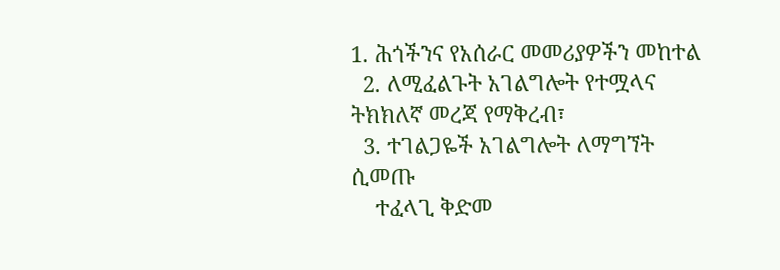1. ሕጎችንና የአሰራር መመሪያዎችን መከተል
  2. ለሚፈልጉት አገልግሎት የተሟላና ትክክለኛ መረጃ የማቅረብ፣
  3. ተገልጋዬች አገልግሎት ለማግኘት ሲመጡ
    ተፈላጊ ቅድመ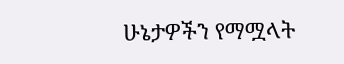ሁኔታዎችን የማሟላት